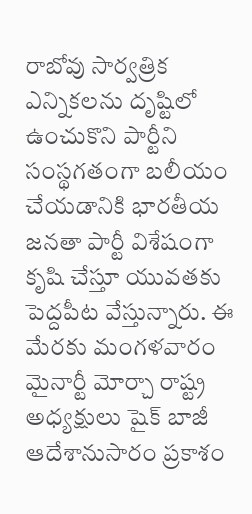రాబోవు సార్వత్రిక ఎన్నికలను దృష్టిలో ఉంచుకొని పార్టీని సంస్థగతంగా బలీయం చేయడానికి భారతీయ జనతా పార్టీ విశేషంగా కృషి చేస్తూ యువతకు పెద్దపీట వేస్తున్నారు. ఈ మేరకు మంగళవారం మైనార్టీ మోర్చా రాష్ట్ర అధ్యక్షులు షైక్ బాజీ ఆదేశానుసారం ప్రకాశం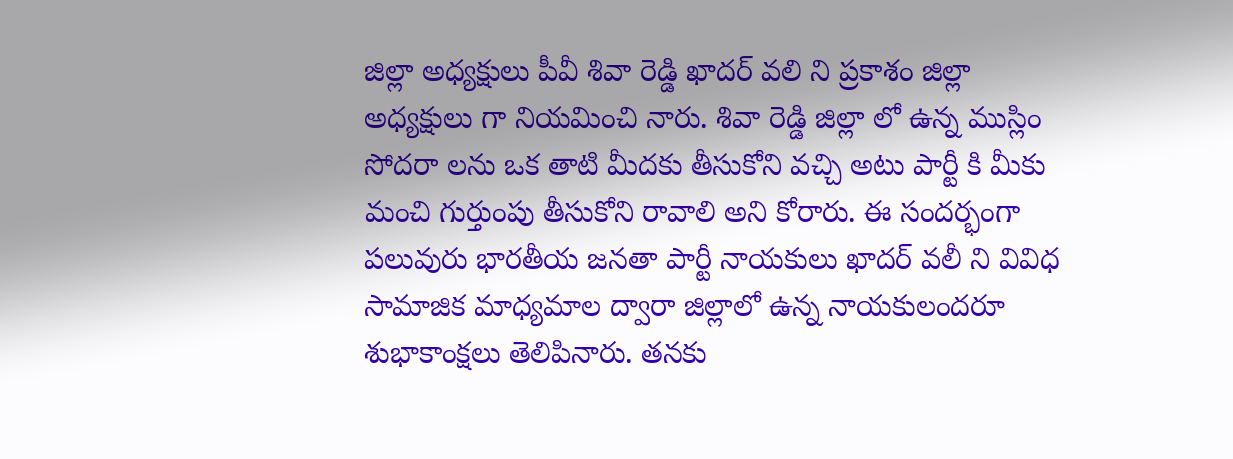జిల్లా అధ్యక్షులు పీవీ శివా రెడ్డి ఖాదర్ వలి ని ప్రకాశం జిల్లా అధ్యక్షులు గా నియమించి నారు. శివా రెడ్డి జిల్లా లో ఉన్న ముస్లిం సోదరా లను ఒక తాటి మీదకు తీసుకోని వచ్చి అటు పార్టీ కి మీకు మంచి గుర్తుంపు తీసుకోని రావాలి అని కోరారు. ఈ సందర్భంగా పలువురు భారతీయ జనతా పార్టీ నాయకులు ఖాదర్ వలీ ని వివిధ సామాజిక మాధ్యమాల ద్వారా జిల్లాలో ఉన్న నాయకులందరూ శుభాకాంక్షలు తెలిపినారు. తనకు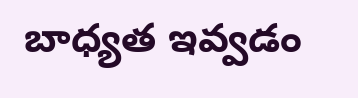బాధ్యత ఇవ్వడం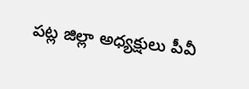పట్ల జిల్లా అధ్యక్షులు పీవీ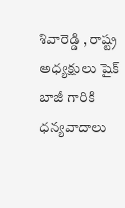శివారెడ్డి , రాష్ట్ర అధ్యక్షులు షైక్ బాజీ గారికి ధన్యవాదాలు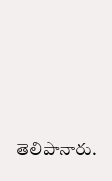తెలిపానారు.